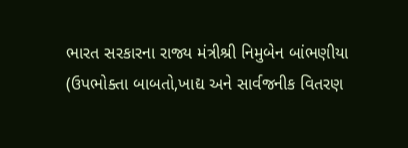ભારત સરકારના રાજ્ય મંત્રીશ્રી નિમુબેન બાંભણીયા (ઉપભોક્તા બાબતો,ખાદ્ય અને સાર્વજનીક વિતરણ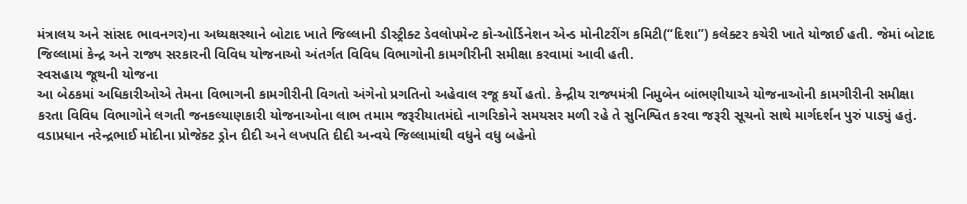મંત્રાલય અને સાંસદ ભાવનગર)ના અધ્યક્ષસ્થાને બોટાદ ખાતે જિલ્લાની ડીસ્ટ્રીક્ટ ડેવલોપમેન્ટ કો-ઓર્ડિનેશન એન્ડ મોનીટરીંગ કમિટી(“દિશા”) કલેક્ટર કચેરી ખાતે યોજાઈ હતી. જેમાં બોટાદ જિલ્લામાં કેન્દ્ર અને રાજ્ય સરકારની વિવિધ યોજનાઓ અંતર્ગત વિવિધ વિભાગોની કામગીરીની સમીક્ષા કરવામાં આવી હતી.
સ્વસહાય જૂથની યોજના
આ બેઠકમાં અધિકારીઓએ તેમના વિભાગની કામગીરીની વિગતો અંગેનો પ્રગતિનો અહેવાલ રજૂ કર્યો હતો. કેન્દ્રીય રાજ્યમંત્રી નિમુબેન બાંભણીયાએ યોજનાઓની કામગીરીની સમીક્ષા કરતા વિવિધ વિભાગોને લગતી જનકલ્યાણકારી યોજનાઓના લાભ તમામ જરૂરીયાતમંદો નાગરિકોને સમયસર મળી રહે તે સુનિશ્વિત કરવા જરૂરી સૂચનો સાથે માર્ગદર્શન પુરું પાડ્યું હતું. વડાપ્રધાન નરેન્દ્રભાઈ મોદીના પ્રોજેક્ટ ડ્રોન દીદી અને લખપતિ દીદી અન્વયે જિલ્લામાંથી વધુને વધુ બહેનો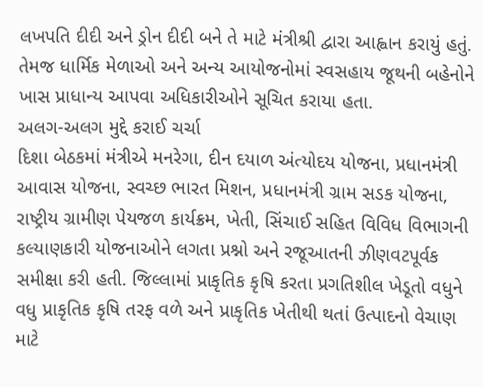લખપતિ દીદી અને ડ્રોન દીદી બને તે માટે મંત્રીશ્રી દ્વારા આહ્વાન કરાયું હતું. તેમજ ધાર્મિક મેળાઓ અને અન્ય આયોજનોમાં સ્વસહાય જૂથની બહેનોને ખાસ પ્રાધાન્ય આપવા અધિકારીઓને સૂચિત કરાયા હતા.
અલગ-અલગ મુદ્દે કરાઈ ચર્ચા
દિશા બેઠકમાં મંત્રીએ મનરેગા, દીન દયાળ અંત્યોદય યોજના, પ્રધાનમંત્રી આવાસ યોજના, સ્વચ્છ ભારત મિશન, પ્રધાનમંત્રી ગ્રામ સડક યોજના, રાષ્ટ્રીય ગ્રામીણ પેયજળ કાર્યક્રમ, ખેતી, સિંચાઈ સહિત વિવિધ વિભાગની કલ્યાણકારી યોજનાઓને લગતા પ્રશ્નો અને રજૂઆતની ઝીણવટપૂર્વક સમીક્ષા કરી હતી. જિલ્લામાં પ્રાકૃતિક કૃષિ કરતા પ્રગતિશીલ ખેડૂતો વધુને વધુ પ્રાકૃતિક કૃષિ તરફ વળે અને પ્રાકૃતિક ખેતીથી થતાં ઉત્પાદનો વેચાણ માટે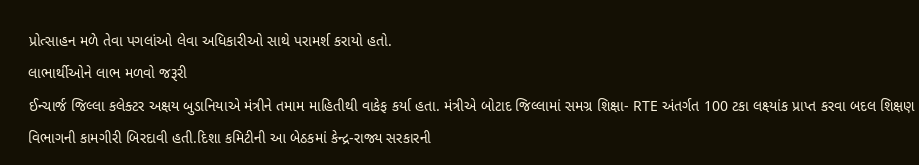પ્રોત્સાહન મળે તેવા પગલાંઓ લેવા અધિકારીઓ સાથે પરામર્શ કરાયો હતો.
લાભાર્થીઓને લાભ મળવો જરૂરી
ઈન્ચાર્જ જિલ્લા કલેક્ટર અક્ષય બુડાનિયાએ મંત્રીને તમામ માહિતીથી વાકેફ કર્યા હતા. મંત્રીએ બોટાદ જિલ્લામાં સમગ્ર શિક્ષા- RTE અંતર્ગત 100 ટકા લક્ષ્યાંક પ્રાપ્ત કરવા બદલ શિક્ષણ વિભાગની કામગીરી બિરદાવી હતી.દિશા કમિટીની આ બેઠકમાં કેન્દ્ર-રાજ્ય સરકારની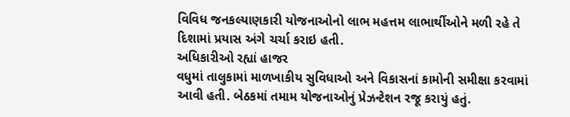વિવિધ જનકલ્યાણકારી યોજનાઓનો લાભ મહત્તમ લાભાર્થીઓને મળી રહે તે દિશામાં પ્રયાસ અંગે ચર્ચા કરાઇ હતી.
અધિકારીઓ રહ્યાં હાજર
વધુમાં તાલુકામાં માળખાકીય સુવિધાઓ અને વિકાસનાં કામોની સમીક્ષા કરવામાં આવી હતી. બેઠકમાં તમામ યોજનાઓનું પ્રેઝન્ટેશન રજૂ કરાયું હતું.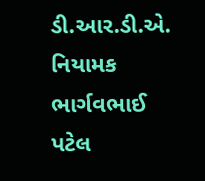ડી.આર.ડી.એ. નિયામક ભાર્ગવભાઈ પટેલ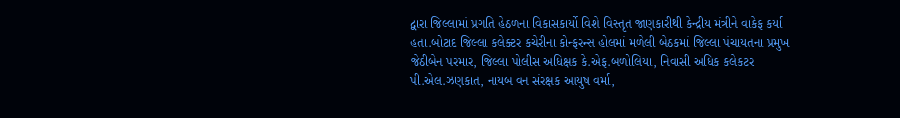દ્વારા જિલ્લામાં પ્રગતિ હેઠળના વિકાસકાર્યો વિશે વિસ્તૃત જાણકારીથી કેન્દ્રીય મંત્રીને વાકેફ કર્યા હતા.બોટાદ જિલ્લા કલેક્ટર કચેરીના કોન્ફરન્સ હોલમાં મળેલી બેઠકમાં જિલ્લા પંચાયતના પ્રમુખ જેઠીબેન પરમાર, જિલ્લા પોલીસ અધિક્ષક કે.એફ.બળોલિયા, નિવાસી અધિક કલેકટર પી.એલ.ઝણકાત, નાયબ વન સંરક્ષક આયુષ વર્મા,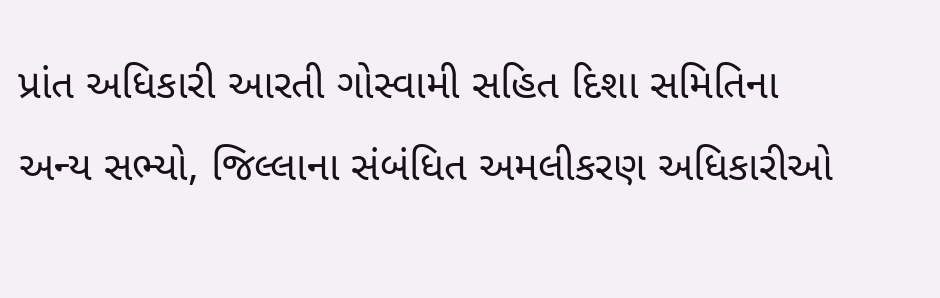પ્રાંત અધિકારી આરતી ગોસ્વામી સહિત દિશા સમિતિના અન્ય સભ્યો, જિલ્લાના સંબંધિત અમલીકરણ અધિકારીઓ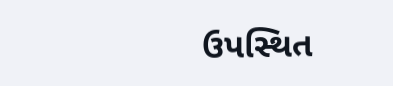ઉપસ્થિત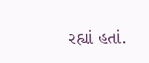રહ્યાં હતાં.